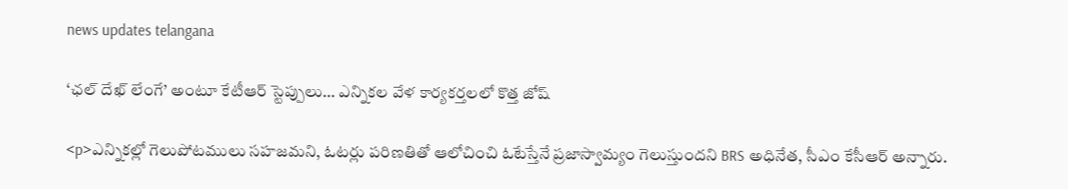news updates telangana

‘ఛల్ దేఖ్ లేంగే’ అంటూ కేటీఆర్ స్టెప్పులు… ఎన్నికల వేళ కార్యకర్తలలో కొత్త జోష్

<p>ఎన్నికల్లో గెలుపోటములు సహజమని, ఓటర్లు పరిణతితో ఆలోచించి ఓటేస్తేనే ప్రజాస్వామ్యం గెలుస్తుందని BRS అధినేత, సీఎం కేసీఆర్‌ అన్నారు.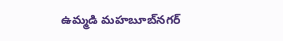ఉమ్మడి మహబూబ్‌నగర్‌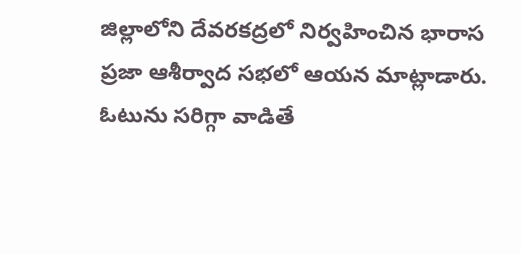జిల్లాలోని దేవరకద్రలో నిర్వహించిన భారాస ప్రజా ఆశీర్వాద సభలో ఆయన మాట్లాడారు. ఓటును సరిగ్గా వాడితే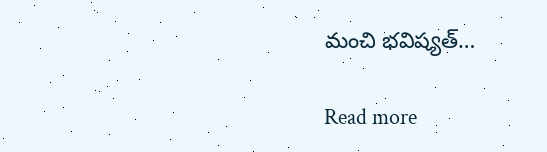మంచి భవిష్యత్‌…

Read more